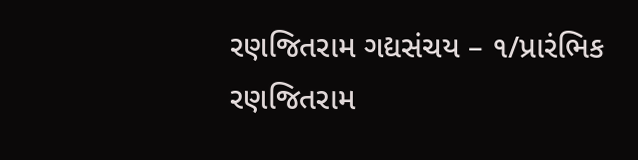રણજિતરામ ગદ્યસંચય – ૧/પ્રારંભિક
રણજિતરામ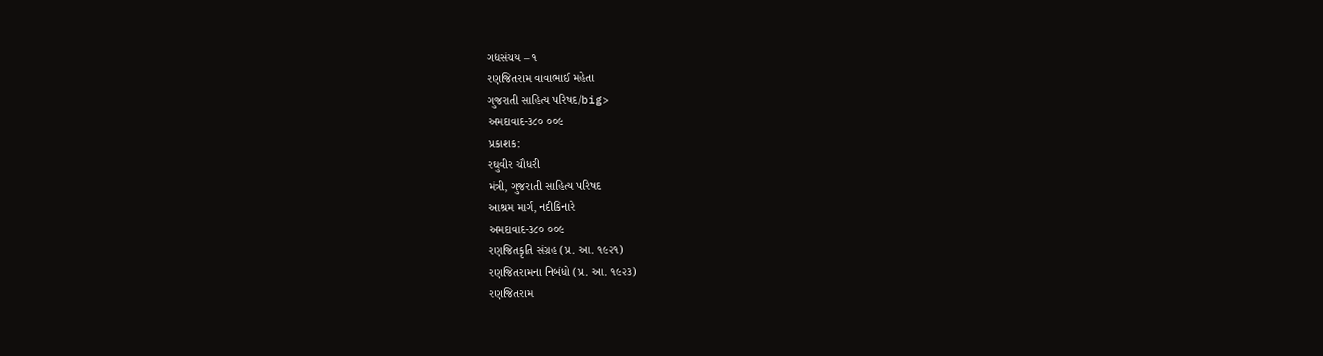ગદ્યસંચય – ૧
રણજિતરામ વાવાભાઈ મહેતા
ગુજરાતી સાહિત્ય પરિષદ/big>
અમદાવાદ-૩૮૦ ૦૦૯
પ્રકાશક:
રઘુવીર ચૌધરી
મંત્રી, ગુજરાતી સાહિત્ય પરિષદ
આશ્રમ માર્ગ, નદીકિનારે
અમદાવાદ-૩૮૦ ૦૦૯
રણજિતકૃતિ સંગ્રહ (પ્ર. આ. ૧૯૨૧)
રણજિતરામના નિબંધો (પ્ર. આ. ૧૯૨૩)
રણજિતરામ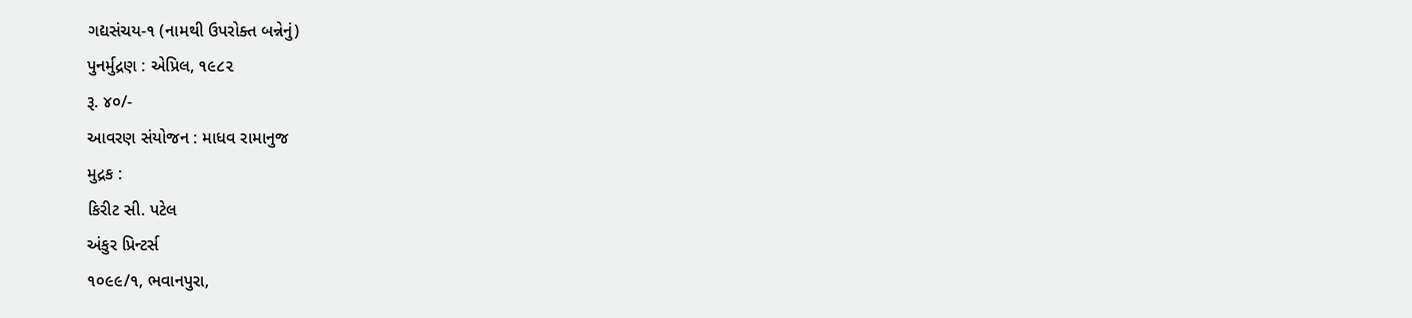ગદ્યસંચય-૧ (નામથી ઉપરોક્ત બન્નેનું)
પુનર્મુદ્રણ : એપ્રિલ, ૧૯૮૨
રૂ. ૪૦/-
આવરણ સંયોજન : માધવ રામાનુજ
મુદ્રક :
કિરીટ સી. પટેલ
અંકુર પ્રિન્ટર્સ
૧૦૯૯/૧, ભવાનપુરા,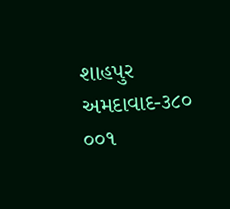શાહપુર
અમદાવાદ-૩૮૦ ૦૦૧